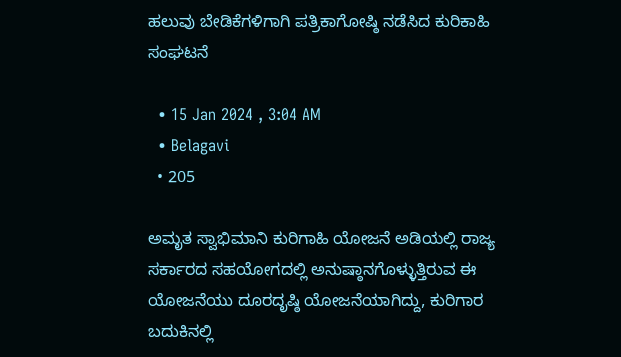ಹಲುವು ಬೇಡಿಕೆಗಳಿಗಾಗಿ ಪತ್ರಿಕಾಗೋಷ್ಠಿ ನಡೆಸಿದ ಕುರಿಕಾಹಿ ಸಂಘಟನೆ

  • 15 Jan 2024 , 3:04 AM
  • Belagavi
  • 205

ಅಮೃತ ಸ್ವಾಭಿಮಾನಿ ಕುರಿಗಾಹಿ ಯೋಜನೆ ಅಡಿಯಲ್ಲಿ ರಾಜ್ಯ ಸರ್ಕಾರದ ಸಹಯೋಗದಲ್ಲಿ ಅನುಷ್ಠಾನಗೊಳ್ಳುತ್ತಿರುವ ಈ ಯೋಜನೆಯು ದೂರದೃಷ್ಠಿ ಯೋಜನೆಯಾಗಿದ್ದು, ಕುರಿಗಾರ ಬದುಕಿನಲ್ಲಿ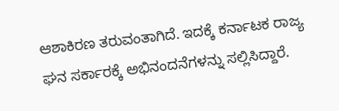ಆಶಾಕಿರಣ ತರುವಂತಾಗಿದೆ. ಇದಕ್ಕೆ ಕರ್ನಾಟಕ ರಾಜ್ಯ ಘನ ಸರ್ಕಾರಕ್ಕೆ ಅಭಿನಂದನೆಗಳನ್ನು ಸಲ್ಲಿಸಿದ್ದಾರೆ.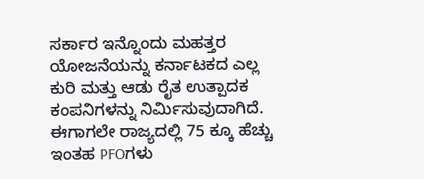ಸರ್ಕಾರ ಇನ್ನೊಂದು ಮಹತ್ತರ ಯೋಜನೆಯನ್ನು ಕರ್ನಾಟಕದ ಎಲ್ಲ ಕುರಿ ಮತ್ತು ಆಡು ರೈತ ಉತ್ಪಾದಕ ಕಂಪನಿಗಳನ್ನು ನಿರ್ಮಿಸುವುದಾಗಿದೆ. ಈಗಾಗಲೇ ರಾಜ್ಯದಲ್ಲಿ 75 ಕ್ಕೂ ಹೆಚ್ಚು ಇಂತಹ PFOಗಳು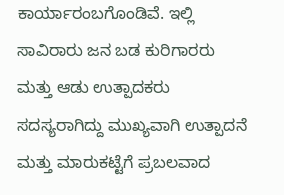ಕಾರ್ಯಾರಂಬಗೊಂಡಿವೆ. ಇಲ್ಲಿ ಸಾವಿರಾರು ಜನ ಬಡ ಕುರಿಗಾರರು ಮತ್ತು ಆಡು ಉತ್ಪಾದಕರು ಸದಸ್ಯರಾಗಿದ್ದು ಮುಖ್ಯವಾಗಿ ಉತ್ಪಾದನೆ ಮತ್ತು ಮಾರುಕಟ್ಟೆಗೆ ಪ್ರಬಲವಾದ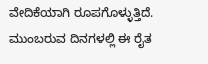ವೇದಿಕೆಯಾಗಿ ರೂಪಗೊಳ್ಳುತ್ತಿದೆ. ಮುಂಬರುವ ದಿನಗಳಲ್ಲಿ ಈ ರೈತ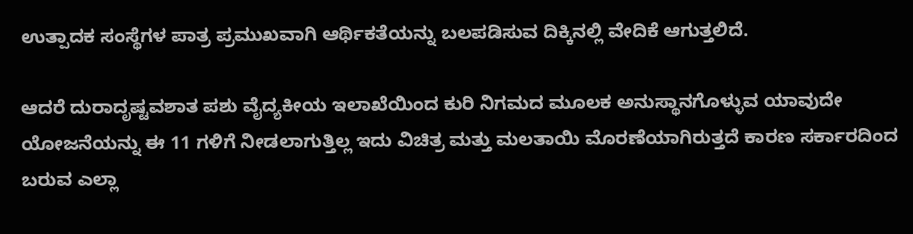ಉತ್ಪಾದಕ ಸಂಸ್ಥೆಗಳ ಪಾತ್ರ ಪ್ರಮುಖವಾಗಿ ಆರ್ಥಿಕತೆಯನ್ನು ಬಲಪಡಿಸುವ ದಿಕ್ಕಿನಲ್ಲಿ ವೇದಿಕೆ ಆಗುತ್ತಲಿದೆ.

ಆದರೆ ದುರಾದೃಷ್ಟವಶಾತ ಪಶು ವೈದ್ಯಕೀಯ ಇಲಾಖೆಯಿಂದ ಕುರಿ ನಿಗಮದ ಮೂಲಕ ಅನುಸ್ಥಾನಗೊಳ್ಳುವ ಯಾವುದೇ ಯೋಜನೆಯನ್ನು ಈ 11 ಗಳಿಗೆ ನೀಡಲಾಗುತ್ತಿಲ್ಲ ಇದು ವಿಚಿತ್ರ ಮತ್ತು ಮಲತಾಯಿ ಮೊರಣೆಯಾಗಿರುತ್ತದೆ ಕಾರಣ ಸರ್ಕಾರದಿಂದ ಬರುವ ಎಲ್ಲಾ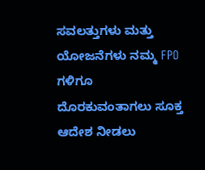ಸವಲತ್ತುಗಳು ಮತ್ತು ಯೋಜನೆಗಳು ನಮ್ಮ FPO ಗಳಿಗೂ ದೊರಕುವಂತಾಗಲು ಸೂಕ್ತ ಆದೇಶ ನೀಡಲು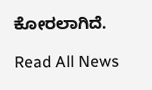ಕೋರಲಾಗಿದೆ.

Read All News